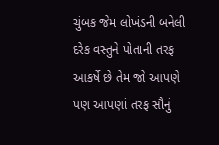ચુંબક જેમ લોખંડની બનેલી દરેક વસ્તુને પોતાની તરફ આકર્ષે છે તેમ જો આપણે પણ આપણાં તરફ સૌનું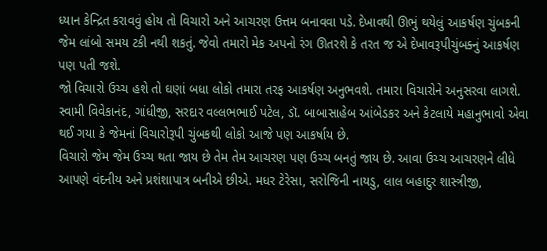ધ્યાન કેન્દ્રિત કરાવવું હોય તો વિચારો અને આચરણ ઉત્તમ બનાવવા પડે. દેખાવથી ઊભું થયેલું આકર્ષણ ચુંબકની જેમ લાંબો સમય ટકી નથી શકતું. જેવો તમારો મેક અપનો રંગ ઊતરશે કે તરત જ એ દેખાવરૂપીચુંબક્નું આકર્ષણ પણ પતી જશે.
જો વિચારો ઉચ્ચ હશે તો ઘણાં બધા લોકો તમારા તરફ આકર્ષણ અનુભવશે. તમારા વિચારોને અનુસરવા લાગશે.
સ્વામી વિવેકાનંદ, ગાંધીજી, સરદાર વલ્લભભાઈ પટેલ, ડૉ. બાબાસાહેબ આંબેડકર અને કેટલાયે મહાનુભાવો એવા થઈ ગયા કે જેમનાં વિચારોરૂપી ચુંબકથી લોકો આજે પણ આકર્ષાય છે.
વિચારો જેમ જેમ ઉચ્ચ થતા જાય છે તેમ તેમ આચરણ પણ ઉચ્ચ બનતું જાય છે. આવા ઉચ્ચ આચરણને લીધે આપણે વંદનીય અને પ્રશંશાપાત્ર બનીએ છીએ. મધર ટેરેસા, સરોજિની નાયડુ, લાલ બહાદુર શાસ્ત્રીજી,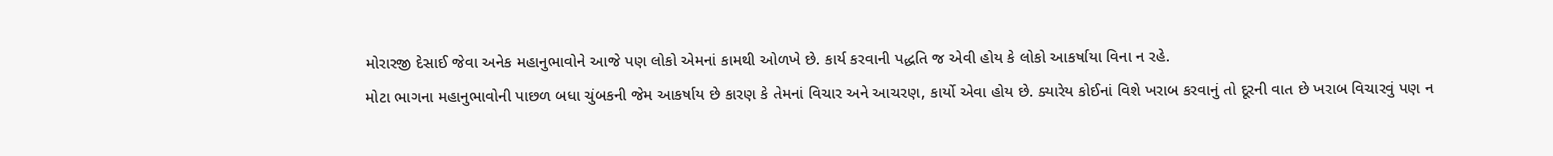મોરારજી દેસાઈ જેવા અનેક મહાનુભાવોને આજે પણ લોકો એમનાં કામથી ઓળખે છે. કાર્ય કરવાની પદ્ધતિ જ એવી હોય કે લોકો આકર્ષાયા વિના ન રહે.
મોટા ભાગના મહાનુભાવોની પાછળ બધા ચુંબકની જેમ આકર્ષાય છે કારણ કે તેમનાં વિચાર અને આચરણ, કાર્યો એવા હોય છે. ક્યારેય કોઈનાં વિશે ખરાબ કરવાનું તો દૂરની વાત છે ખરાબ વિચારવું પણ ન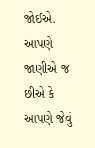જોઈએ. આપણે જાણીએ જ છીએ કે આપણે જેવું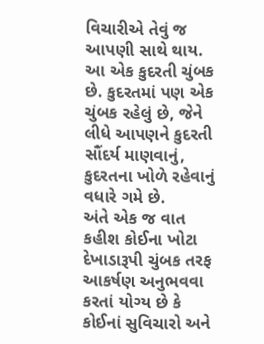વિચારીએ તેવું જ આપણી સાથે થાય. આ એક કુદરતી ચુંબક છે. કુદરતમાં પણ એક ચુંબક રહેલું છે, જેને લીધે આપણને કુદરતી સૌંદર્ય માણવાનું, કુદરતના ખોળે રહેવાનું વધારે ગમે છે.
અંતે એક જ વાત કહીશ કોઈના ખોટા દેખાડારૂપી ચુંબક તરફ આકર્ષણ અનુભવવા કરતાં યોગ્ય છે કે કોઈનાં સુવિચારો અને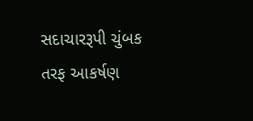સદાચારરૂપી ચુંબક તરફ આકર્ષણ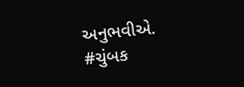અનુભવીએ.
#ચુંબક